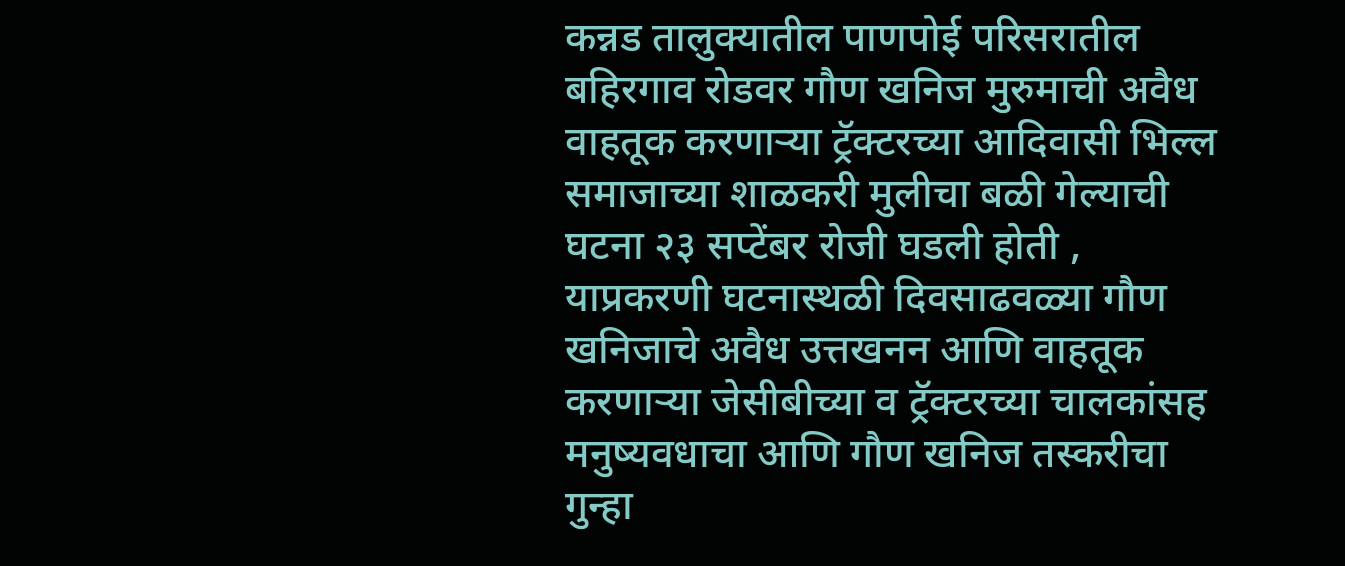कन्नड तालुक्यातील पाणपोई परिसरातील बहिरगाव रोडवर गौण खनिज मुरुमाची अवैध वाहतूक करणाऱ्या ट्रॅक्टरच्या आदिवासी भिल्ल समाजाच्या शाळकरी मुलीचा बळी गेल्याची घटना २३ सप्टेंबर रोजी घडली होती , याप्रकरणी घटनास्थळी दिवसाढवळ्या गौण खनिजाचे अवैध उत्तखनन आणि वाहतूक करणाऱ्या जेसीबीच्या व ट्रॅक्टरच्या चालकांसह मनुष्यवधाचा आणि गौण खनिज तस्करीचा गुन्हा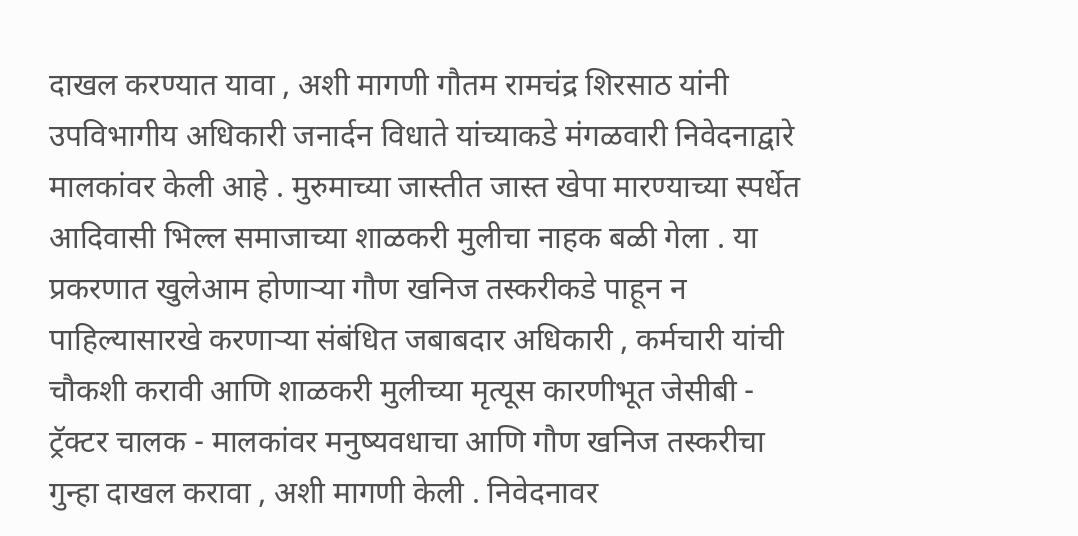दाखल करण्यात यावा , अशी मागणी गौतम रामचंद्र शिरसाठ यांनी उपविभागीय अधिकारी जनार्दन विधाते यांच्याकडे मंगळवारी निवेदनाद्वारे मालकांवर केली आहे . मुरुमाच्या जास्तीत जास्त खेपा मारण्याच्या स्पर्धेत आदिवासी भिल्ल समाजाच्या शाळकरी मुलीचा नाहक बळी गेला . या प्रकरणात खुलेआम होणाऱ्या गौण खनिज तस्करीकडे पाहून न पाहिल्यासारखे करणाऱ्या संबंधित जबाबदार अधिकारी , कर्मचारी यांची चौकशी करावी आणि शाळकरी मुलीच्या मृत्यूस कारणीभूत जेसीबी - ट्रॅक्टर चालक - मालकांवर मनुष्यवधाचा आणि गौण खनिज तस्करीचा गुन्हा दाखल करावा , अशी मागणी केली . निवेदनावर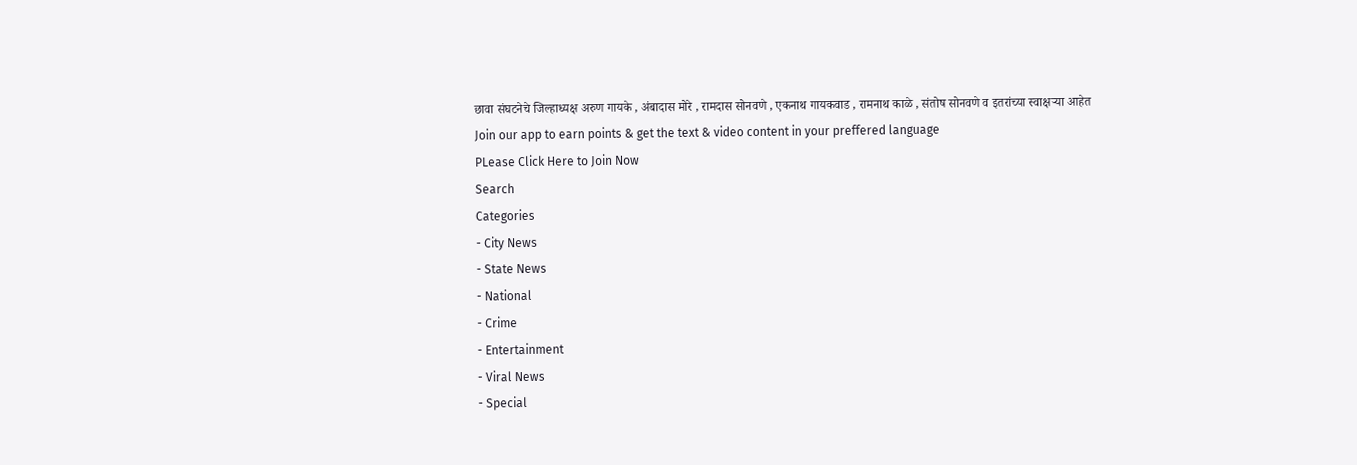छावा संघटनेचे जिल्हाध्यक्ष अरुण गायके , अंबादास मोरे , रामदास सोनवणे , एकनाथ गायकवाड , रामनाथ काळे , संतोष सोनवणे व इतरांच्या स्वाक्षऱ्या आहेत
Join our app to earn points & get the text & video content in your preffered language
PLease Click Here to Join Now
Search
Categories
- City News
- State News
- National
- Crime
- Entertainment
- Viral News
- Special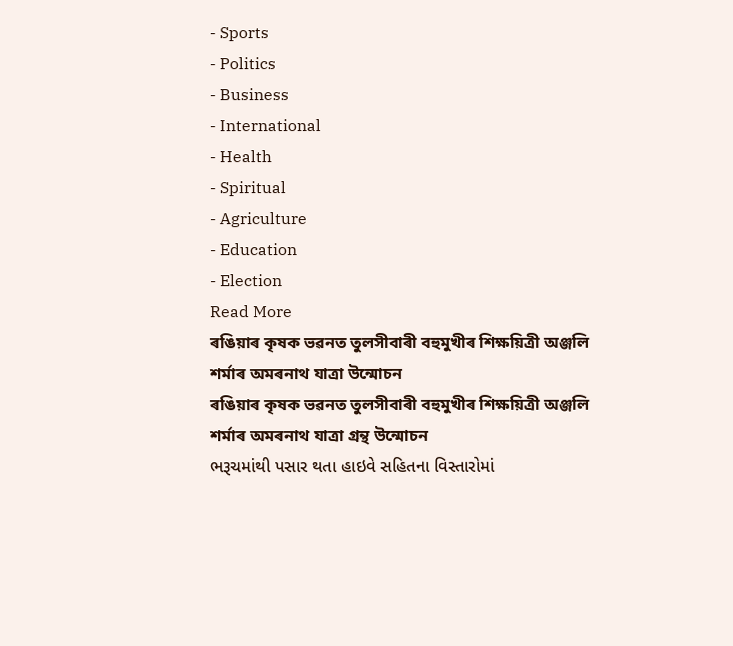- Sports
- Politics
- Business
- International
- Health
- Spiritual
- Agriculture
- Education
- Election
Read More
ৰঙিয়াৰ কৃষক ভৱনত তুলসীবাৰী বহুমুখীৰ শিক্ষয়িত্ৰী অঞ্জলি শৰ্মাৰ অমৰনাথ যাত্ৰা উন্মোচন
ৰঙিয়াৰ কৃষক ভৱনত তুলসীবাৰী বহুমুখীৰ শিক্ষয়িত্ৰী অঞ্জলি শৰ্মাৰ অমৰনাথ যাত্ৰা গ্রন্থ উন্মোচন
ભરૂચમાંથી પસાર થતા હાઇવે સહિતના વિસ્તારોમાં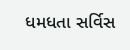ધમધતા સર્વિસ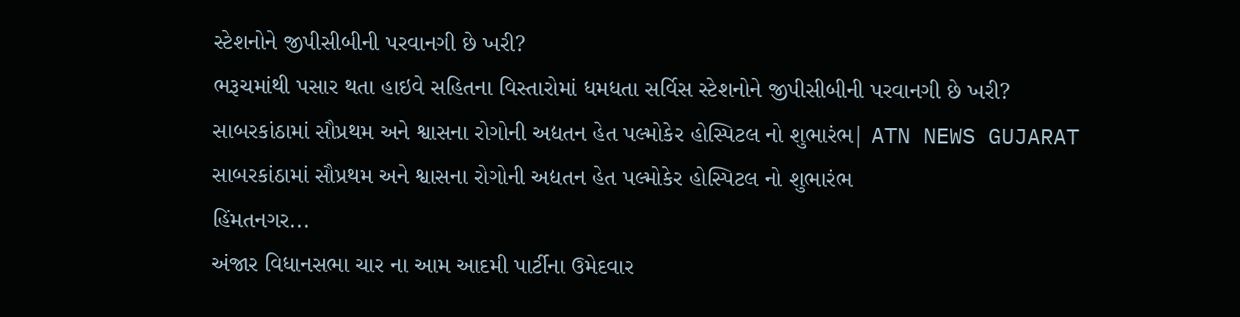સ્ટેશનોને જીપીસીબીની પરવાનગી છે ખરી?
ભરૂચમાંથી પસાર થતા હાઇવે સહિતના વિસ્તારોમાં ધમધતા સર્વિસ સ્ટેશનોને જીપીસીબીની પરવાનગી છે ખરી?
સાબરકાંઠામાં સૌપ્રથમ અને શ્વાસના રોગોની અદ્યતન હેત પલ્મોકેર હોસ્પિટલ નો શુભારંભ| ATN NEWS GUJARAT
સાબરકાંઠામાં સૌપ્રથમ અને શ્વાસના રોગોની અદ્યતન હેત પલ્મોકેર હોસ્પિટલ નો શુભારંભ
હિંમતનગર...
અંજાર વિધાનસભા ચાર ના આમ આદમી પાર્ટીના ઉમેદવાર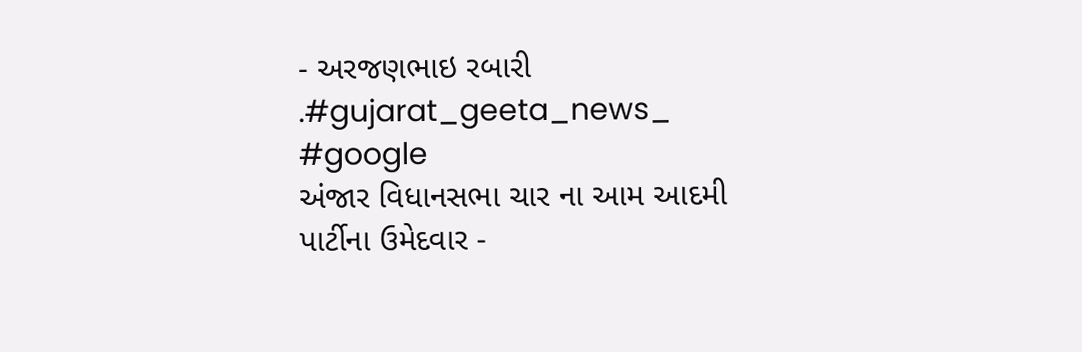- અરજણભાઇ રબારી .#gujarat_geeta_news_ #google
અંજાર વિધાનસભા ચાર ના આમ આદમી પાર્ટીના ઉમેદવાર -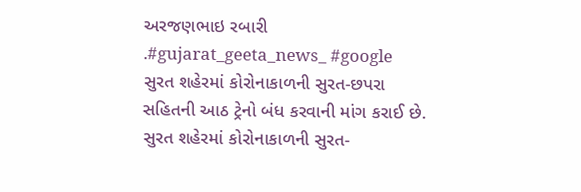અરજણભાઇ રબારી .#gujarat_geeta_news_ #google
સુરત શહેરમાં કોરોનાકાળની સુરત-છપરા સહિતની આઠ ટ્રેનો બંધ કરવાની માંગ કરાઈ છે.
સુરત શહેરમાં કોરોનાકાળની સુરત-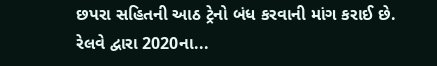છપરા સહિતની આઠ ટ્રેનો બંધ કરવાની માંગ કરાઈ છે.
રેલવે દ્વારા 2020ના...